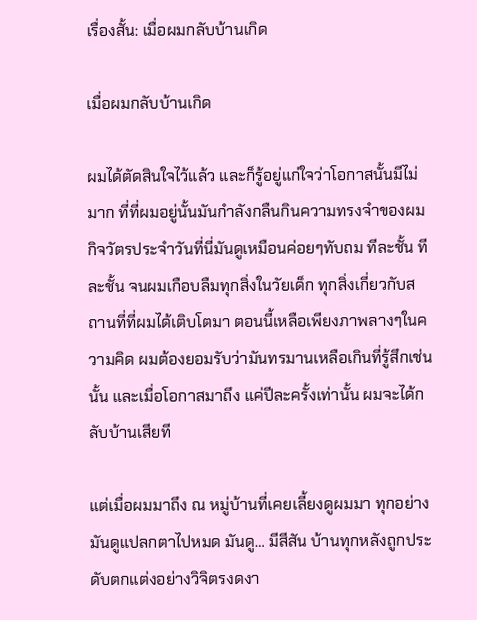เรื่องสั้น: เมื่อผมกลับบ้านเกิด

เมื่อผมกลับบ้านเกิด

ผมได้ตัดสินใจไว้แล้ว และก็รู้อยู่แก่ใจว่าโอกาสนั้นมีไม่มาก ที่ที่ผมอยู่นั้นมันกำลังกลืนกินความทรงจำของผม กิจวัตรประจำวันที่นี่มันดูเหมือนค่อยๆทับถม ทีละชั้น ทีละชั้น จนผมเกือบลืมทุกสิ่งในวัยเด็ก ทุกสิ่งเกี่ยวกับสถานที่ที่ผมได้เติบโตมา ตอนนี้เหลือเพียงภาพลางๆในความคิด ผมต้องยอมรับว่ามันทรมานเหลือเกินที่รู้สึกเช่นนั้น และเมื่อโอกาสมาถึง แค่ปีละครั้งเท่านั้น ผมจะได้กลับบ้านเสียที

แต่เมื่อผมมาถึง ณ หมู่บ้านที่เคยเลี้ยงดูผมมา ทุกอย่างมันดูแปลกตาไปหมด มันดู… มีสีสัน บ้านทุกหลังถูกประดับตกแต่งอย่างวิจิตรงดงา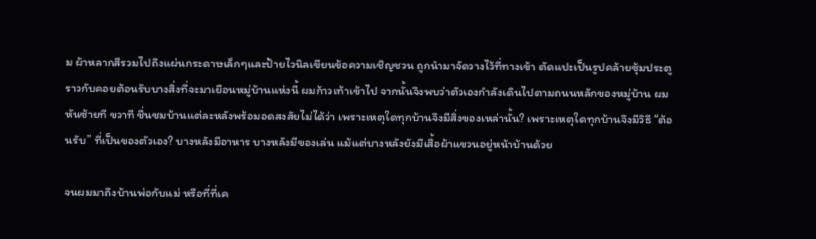ม ผ้าหลากสีรวมไปถึงแผ่นกระดาษเล็กๆและป้ายไวนิลเขียนข้อความเชิญชวน ถูกนำมาจัดวางไว้ที่ทางเข้า ตัดแปะเป็นรูปคล้ายซุ้มประตู ราวกับคอยต้อนรับบางสิ่งที่จะมาเยือนหมู่บ้านแห่งนี้ ผมก้าวเท้าเข้าไป จากนั้นจึงพบว่าตัวเองกำลังเดินไปตามถนนหลักของหมู่บ้าน ผมหันซ้ายที ขวาที ชื่นชมบ้านแต่ละหลังพร้อมอดสงสัยไม่ได้ว่า เพราะเหตุใดทุกบ้านจึงมีสิ่งของเหล่านั้น? เพราะเหตุใดทุกบ้านจึงมีวิธี “ต้อนรับ” ที่เป็นของตัวเอง? บางหลังมีอาหาร บางหลังมีของเล่น แม้แต่บางหลังยังมีเสื้อผ้าแขวนอยู่หน้าบ้านด้วย

จนผมมาถึงบ้านพ่อกับแม่ หรือที่ที่เค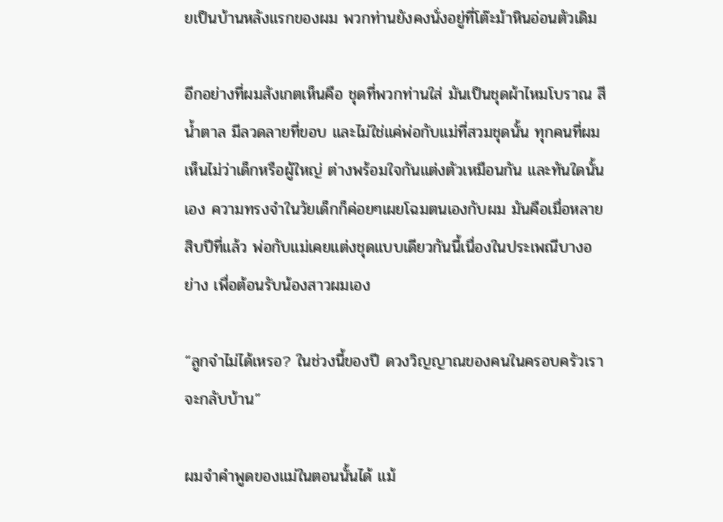ยเป็นบ้านหลังแรกของผม พวกท่านยังคงนั่งอยู่ที่โต๊ะม้าหินอ่อนตัวเดิม

อีกอย่างที่ผมสังเกตเห็นคือ ชุดที่พวกท่านใส่ มันเป็นชุดผ้าไหมโบราณ สีน้ำตาล มีลวดลายที่ขอบ และไม่ใช่แค่พ่อกับแม่ที่สวมชุดนั้น ทุกคนที่ผมเห็นไม่ว่าเด็กหรือผู้ใหญ่ ต่างพร้อมใจกันแต่งตัวเหมือนกัน และทันใดนั้นเอง ความทรงจำในวัยเด็กก็ค่อยๆเผยโฉมตนเองกับผม มันคือเมื่อหลายสิบปีที่แล้ว พ่อกับแม่เคยแต่งชุดแบบเดียวกันนี้เนื่องในประเพณีบางอย่าง เพื่อต้อนรับน้องสาวผมเอง

“ลูกจำไม่ได้เหรอ? ในช่วงนี้ของปี ดวงวิญญาณของคนในครอบครัวเรา จะกลับบ้าน”

ผมจำคำพูดของแม่ในตอนนั้นได้ แม้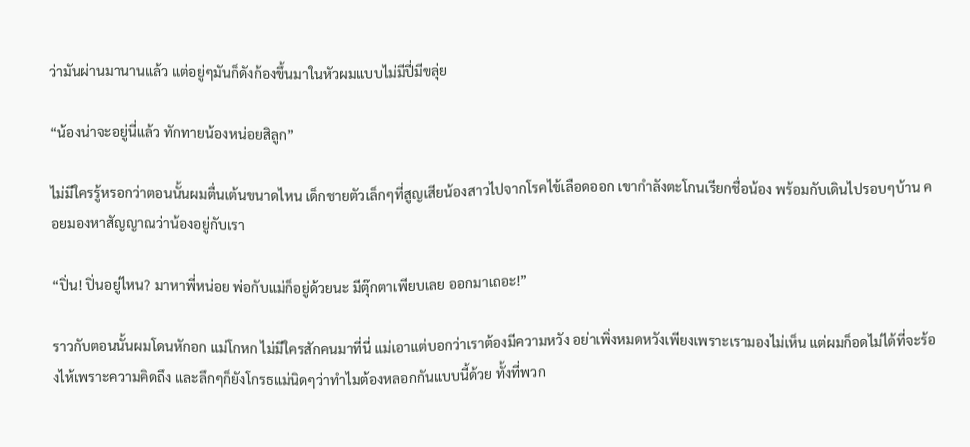ว่ามันผ่านมานานแล้ว แต่อยู่ๆมันก็ดังก้องขึ้นมาในหัวผมแบบไม่มีปี่มีขลุ่ย

“น้องน่าจะอยู่นี่แล้ว ทักทายน้องหน่อยสิลูก”

ไม่มีใครรู้หรอกว่าตอนนั้นผมตื่นเต้นขนาดไหน เด็กชายตัวเล็กๆที่สูญเสียน้องสาวไปจากโรคไข้เลือดออก เขากำลังตะโกนเรียกชื่อน้อง พร้อมกับเดินไปรอบๆบ้าน คอยมองหาสัญญาณว่าน้องอยู่กับเรา

“ปิ่น! ปิ่นอยู่ไหน? มาหาพี่หน่อย พ่อกับแม่ก็อยู่ด้วยนะ มีตุ๊กตาเพียบเลย ออกมาเถอะ!”

ราวกับตอนนั้นผมโดนหักอก แม่โกหก ไม่มีใครสักคนมาที่นี่ แม่เอาแต่บอกว่าเราต้องมีความหวัง อย่าเพิ่งหมดหวังเพียงเพราะเรามองไม่เห็น แต่ผมก็อดไม่ได้ที่จะร้องไห้เพราะความคิดถึง และลึกๆก็ยังโกรธแม่นิดๆว่าทำไมต้องหลอกกันแบบนี้ด้วย ทั้งที่พวก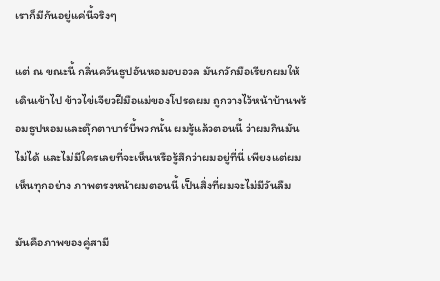เราก็มีกันอยู่แค่นี้จริงๆ

แต่ ณ ขณะนี้ กลิ่นควันธูปอันหอมอบอวล มันกวักมือเรียกผมให้เดินเข้าไป ข้าวไข่เจียวฝีมือแม่ของโปรดผม ถูกวางไว้หน้าบ้านพร้อมธูปหอมและตุ๊กตาบาร์บี้พวกนั้น ผมรู้แล้วตอนนี้ ว่าผมกินมันไม่ได้ และไม่มีใครเลยที่จะเห็นหรือรู้สึกว่าผมอยู่ที่นี่ เพียงแต่ผมเห็นทุกอย่าง ภาพตรงหน้าผมตอนนี้ เป็นสิ่งที่ผมจะไม่มีวันลืม

มันคือภาพของคู่สามี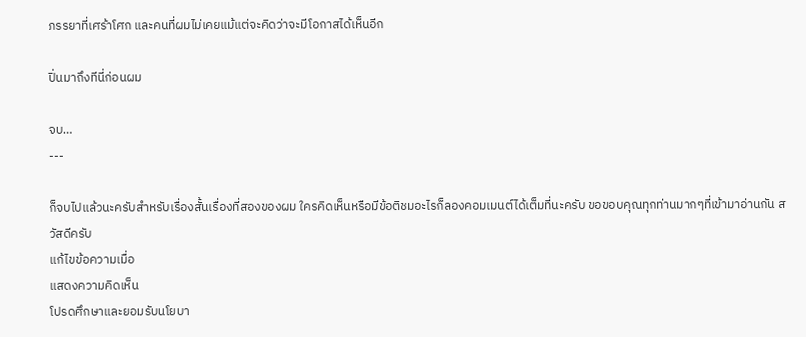ภรรยาที่เศร้าโศก และคนที่ผมไม่เคยแม้แต่จะคิดว่าจะมีโอกาสได้เห็นอีก

ปิ่นมาถึงทีนี่ก่อนผม

จบ…
---

ก็จบไปแล้วนะครับสำหรับเรื่องสั้นเรื่องที่สองของผม ใครคิดเห็นหรือมีข้อติชมอะไรก็ลองคอมเมนต์ได้เต็มที่นะครับ ขอขอบคุณทุกท่านมากๆที่เข้ามาอ่านกัน สวัสดีครับ
แก้ไขข้อความเมื่อ
แสดงความคิดเห็น
โปรดศึกษาและยอมรับนโยบา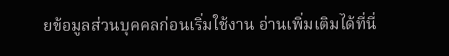ยข้อมูลส่วนบุคคลก่อนเริ่มใช้งาน อ่านเพิ่มเติมได้ที่นี่